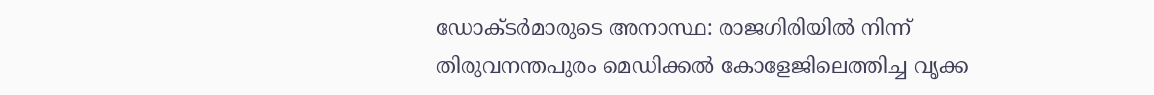ഡോക്ടര്‍മാരുടെ അനാസ്ഥ: രാജഗിരിയില്‍ നിന്ന് തിരുവനന്തപുരം മെഡിക്കല്‍ കോളേജിലെത്തിച്ച വൃക്ക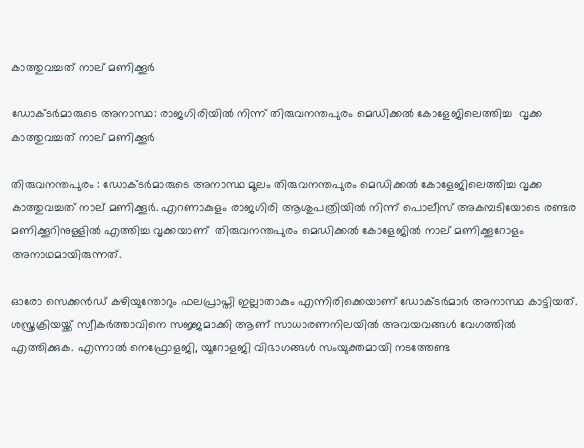കാത്തുവച്ചത് നാല് മണിക്കൂര്‍

ഡോക്ടര്‍മാരുടെ അനാസ്ഥ: രാജഗിരിയില്‍ നിന്ന് തിരുവനന്തപുരം മെഡിക്കല്‍ കോളേജിലെത്തിച്ച  വൃക്ക കാത്തുവച്ചത് നാല് മണിക്കൂര്‍

തിരുവനന്തപുരം : ഡോക്ടര്‍മാരുടെ അനാസ്ഥ മൂലം തിരുവനന്തപുരം മെഡിക്കല്‍ കോളേജിലെത്തിച്ച വൃക്ക കാത്തുവച്ചത് നാല് മണിക്കൂര്‍. എറണാകുളം രാജഗിരി ആശുപത്രിയിൽ നിന്ന് പൊലീസ് അകമ്പടിയോടെ രണ്ടര മണിക്കൂറിനുള്ളിൽ എത്തിച്ച വൃക്കയാണ്  തിരുവനന്തപുരം മെഡിക്കൽ കോളേജിൽ നാല് മണിക്കൂറോളം അനാഥമായിരുന്നത്.

ഓരോ സെക്കൻഡ് കഴിയുന്തോറും ഫലപ്രാപ്തി ഇല്ലാതാകും എന്നിരിക്കെയാണ് ഡോക്ടർമാർ അനാസ്ഥ കാട്ടിയത്. ശസ്ത്രക്രിയയ്ക്ക് സ്വീകർത്താവിനെ സജ്ജമാക്കി ആണ് സാധാരണനിലയിൽ അവയവങ്ങൾ വേഗത്തിൽ എത്തിക്കുക. എന്നാൽ നെഫ്രോളജി, യൂറോളജി വിഭാഗങ്ങൾ സംയുക്തമായി നടത്തേണ്ട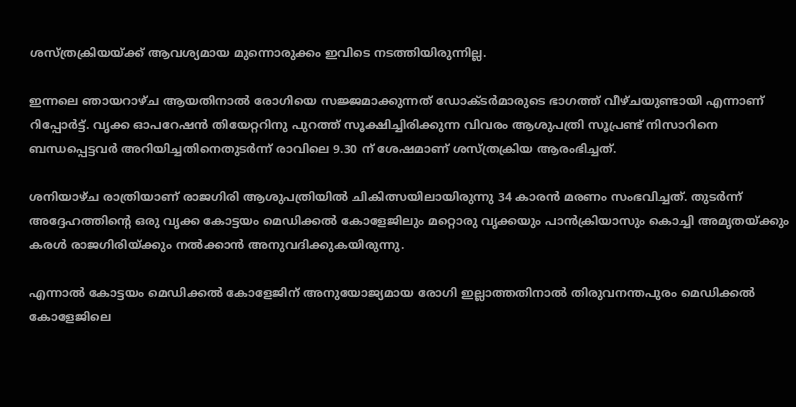ശസ്ത്രക്രിയയ്ക്ക് ആവശ്യമായ മുന്നൊരുക്കം ഇവിടെ നടത്തിയിരുന്നില്ല.

ഇന്നലെ ഞായറാഴ്ച ആയതിനാൽ രോഗിയെ സജ്ജമാക്കുന്നത് ഡോക്ടർമാരുടെ ഭാഗത്ത് വീഴ്ചയുണ്ടായി എന്നാണ് റിപ്പോർട്ട്‌. വൃക്ക ഓപറേഷൻ തിയേറ്ററിനു പുറത്ത് സൂക്ഷിച്ചിരിക്കുന്ന വിവരം ആശുപത്രി സൂപ്രണ്ട് നിസാറിനെ ബന്ധപ്പെട്ടവർ അറിയിച്ചതിനെതുടർന്ന് രാവിലെ 9.30 ന് ശേഷമാണ് ശസ്ത്രക്രിയ ആരംഭിച്ചത്.

ശനിയാഴ്ച രാത്രിയാണ് രാജഗിരി ആശുപത്രിയിൽ ചികിത്സയിലായിരുന്നു 34 കാരൻ മരണം സംഭവിച്ചത്. തുടർന്ന് അദ്ദേഹത്തിന്റെ ഒരു വൃക്ക കോട്ടയം മെഡിക്കൽ കോളേജിലും മറ്റൊരു വൃക്കയും പാൻക്രിയാസും കൊച്ചി അമൃതയ്ക്കും കരൾ രാജഗിരിയ്ക്കും നൽക്കാൻ അനുവദിക്കുകയിരുന്നു.

എന്നാൽ കോട്ടയം മെഡിക്കൽ കോളേജിന് അനുയോജ്യമായ രോഗി ഇല്ലാത്തതിനാൽ തിരുവനന്തപുരം മെഡിക്കൽ കോളേജിലെ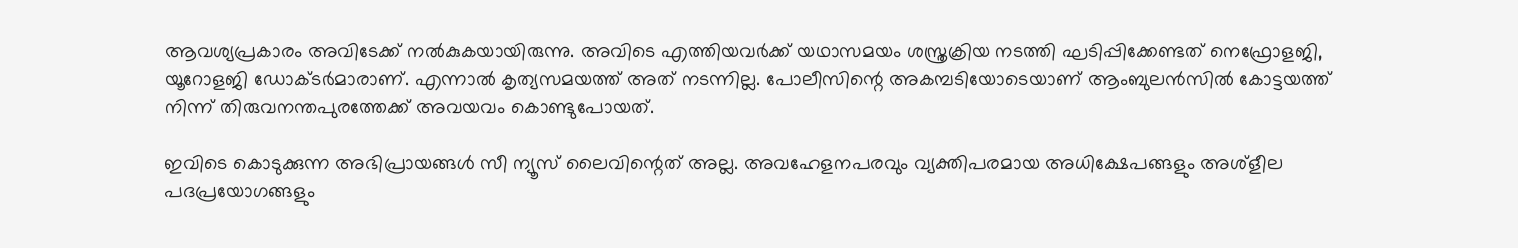ആവശ്യപ്രകാരം അവിടേക്ക് നൽകുകയായിരുന്നു. അവിടെ എത്തിയവർക്ക് യഥാസമയം ശസ്ത്രക്രിയ നടത്തി ഘടിപ്പിക്കേണ്ടത് നെഫ്രോളജി, യൂറോളജി ഡോക്ടർമാരാണ്. എന്നാൽ കൃത്യസമയത്ത് അത് നടന്നില്ല. പോലീസിന്റെ അകമ്പടിയോടെയാണ് ആംബുലൻസിൽ കോട്ടയത്ത് നിന്ന് തിരുവനന്തപുരത്തേക്ക് അവയവം കൊണ്ടുപോയത്.

ഇവിടെ കൊടുക്കുന്ന അഭിപ്രായങ്ങള്‍ സീ ന്യൂസ് ലൈവിന്റെത് അല്ല. അവഹേളനപരവും വ്യക്തിപരമായ അധിക്ഷേപങ്ങളും അശ്‌ളീല പദപ്രയോഗങ്ങളും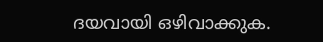ദയവായി ഒഴിവാക്കുക.